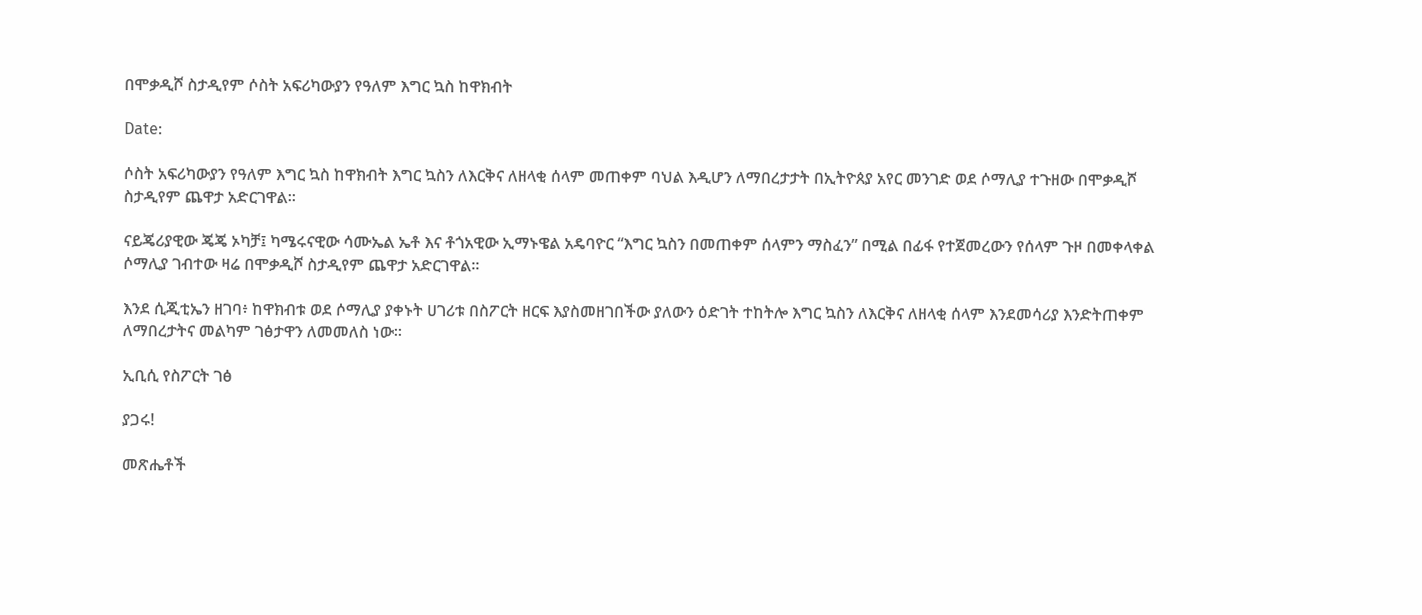በሞቃዲሾ ስታዲየም ሶስት አፍሪካውያን የዓለም እግር ኳስ ከዋክብት

Date:

ሶስት አፍሪካውያን የዓለም እግር ኳስ ከዋክብት እግር ኳስን ለእርቅና ለዘላቂ ሰላም መጠቀም ባህል እዲሆን ለማበረታታት በኢትዮጰያ አየር መንገድ ወደ ሶማሊያ ተጉዘው በሞቃዲሾ ስታዲየም ጨዋታ አድርገዋል።

ናይጄሪያዊው ጄጄ ኦካቻ፤ ካሜሩናዊው ሳሙኤል ኤቶ እና ቶጎአዊው ኢማኑዌል አዴባዮር “እግር ኳስን በመጠቀም ሰላምን ማስፈን” በሚል በፊፋ የተጀመረውን የሰላም ጉዞ በመቀላቀል ሶማሊያ ገብተው ዛሬ በሞቃዲሾ ስታዲየም ጨዋታ አድርገዋል።

እንደ ሲጂቲኤን ዘገባ፥ ከዋክብቱ ወደ ሶማሊያ ያቀኑት ሀገሪቱ በስፖርት ዘርፍ እያስመዘገበችው ያለውን ዕድገት ተከትሎ እግር ኳስን ለእርቅና ለዘላቂ ሰላም እንደመሳሪያ እንድትጠቀም ለማበረታትና መልካም ገፅታዋን ለመመለስ ነው።

ኢቢሲ የስፖርት ገፅ

ያጋሩ!

መጽሔቶች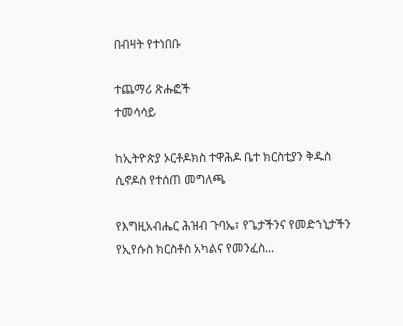በብዛት የተነበቡ

ተጨማሪ ጽሑፎች
ተመሳሳይ

ከኢትዮጵያ ኦርቶዶክስ ተዋሕዶ ቤተ ክርስቲያን ቅዱስ ሲኖዶስ የተሰጠ መግለጫ

የእግዚአብሔር ሕዝብ ጉባኤ፣ የጌታችንና የመድኀኒታችን የኢየሱስ ክርስቶስ አካልና የመንፈስ...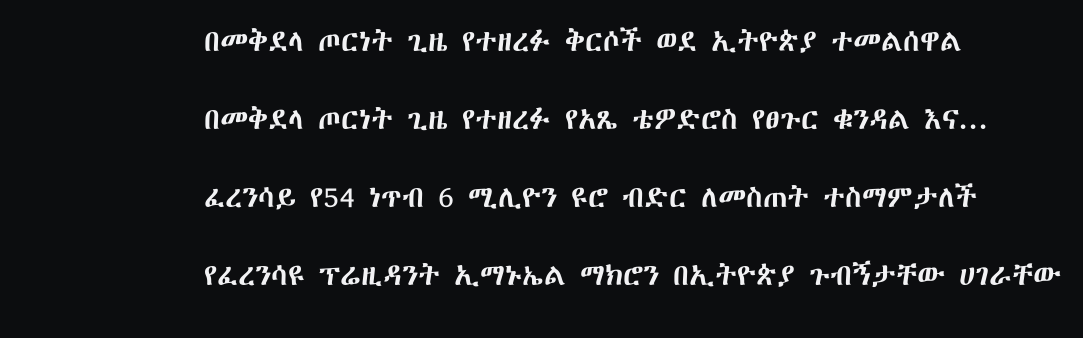በመቅደላ ጦርነት ጊዜ የተዘረፉ ቅርሶች ወደ ኢትዮጵያ ተመልሰዋል

በመቅደላ ጦርነት ጊዜ የተዘረፉ የአጼ ቴዎድሮስ የፀጉር ቁንዳል እና...

ፈረንሳይ የ54 ነጥብ 6 ሚሊዮን ዩሮ ብድር ለመስጠት ተስማምታለች

የፈረንሳዩ ፕሬዚዳንት ኢማኑኤል ማክሮን በኢትዮጵያ ጉብኝታቸው ሀገራቸው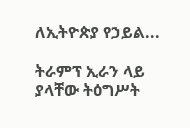ለኢትዮጵያ የኃይል...

ትራምፕ ኢራን ላይ ያላቸው ትዕግሥት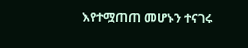እየተሟጠጠ መሆኑን ተናገሩ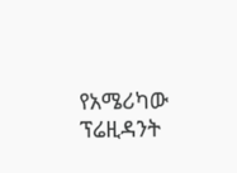የአሜሪካው ፕሬዚዳንት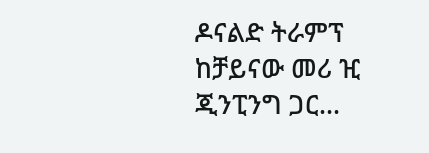ዶናልድ ትራምፕ ከቻይናው መሪ ዢ ጂንፒንግ ጋር...